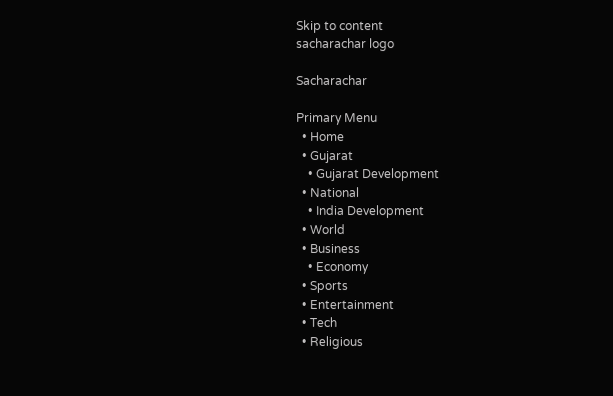Skip to content
sacharachar logo

Sacharachar

Primary Menu
  • Home
  • Gujarat
    • Gujarat Development
  • National
    • India Development
  • World
  • Business
    • Economy
  • Sports
  • Entertainment
  • Tech
  • Religious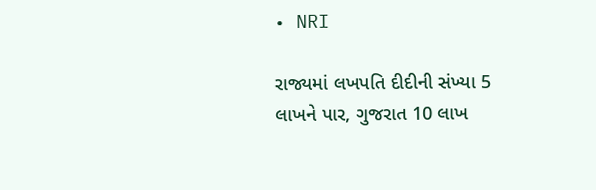• NRI

રાજ્યમાં લખપતિ દીદીની સંખ્યા 5 લાખને પાર, ગુજરાત 10 લાખ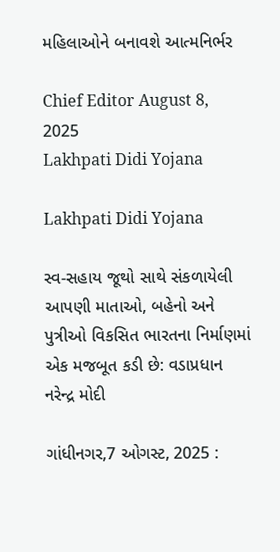મહિલાઓને બનાવશે આત્મનિર્ભર

Chief Editor August 8, 2025
Lakhpati Didi Yojana

Lakhpati Didi Yojana

સ્વ-સહાય જૂથો સાથે સંકળાયેલી આપણી માતાઓ, બહેનો અને પુત્રીઓ વિકસિત ભારતના નિર્માણમાં એક મજબૂત કડી છે: વડાપ્રધાન નરેન્દ્ર મોદી

ગાંધીનગર,7 ઓગસ્ટ, 2025 :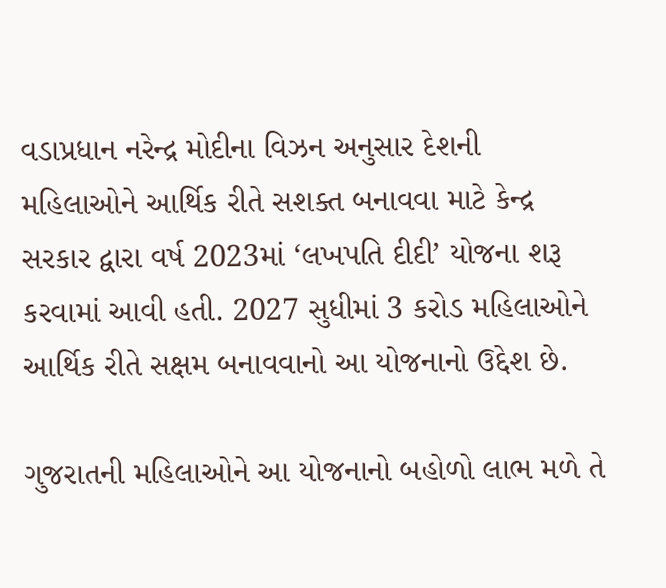વડાપ્રધાન નરેન્દ્ર મોદીના વિઝન અનુસાર દેશની મહિલાઓને આર્થિક રીતે સશક્ત બનાવવા માટે કેન્દ્ર સરકાર દ્વારા વર્ષ 2023માં ‘લખપતિ દીદી’ યોજના શરૂ કરવામાં આવી હતી. 2027 સુધીમાં 3 કરોડ મહિલાઓને આર્થિક રીતે સક્ષમ બનાવવાનો આ યોજનાનો ઉદ્દેશ છે.

ગુજરાતની મહિલાઓને આ યોજનાનો બહોળો લાભ મળે તે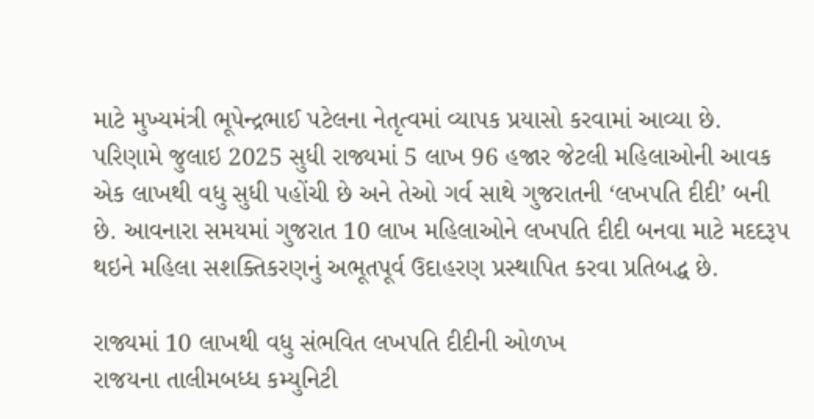માટે મુખ્યમંત્રી ભૂપેન્દ્રભાઈ પટેલના નેતૃત્વમાં વ્યાપક પ્રયાસો કરવામાં આવ્યા છે. પરિણામે જુલાઇ 2025 સુધી રાજ્યમાં 5 લાખ 96 હજાર જેટલી મહિલાઓની આવક એક લાખથી વધુ સુધી પહોંચી છે અને તેઓ ગર્વ સાથે ગુજરાતની ‘લખપતિ દીદી’ બની છે. આવનારા સમયમાં ગુજરાત 10 લાખ મહિલાઓને લખપતિ દીદી બનવા માટે મદદરૂપ થઇને મહિલા સશક્તિકરણનું અભૂતપૂર્વ ઉદાહરણ પ્રસ્થાપિત કરવા પ્રતિબદ્ધ છે.

રાજ્યમાં 10 લાખથી વધુ સંભવિત લખપતિ દીદીની ઓળખ
રાજયના તાલીમબધ્ધ કમ્યુનિટી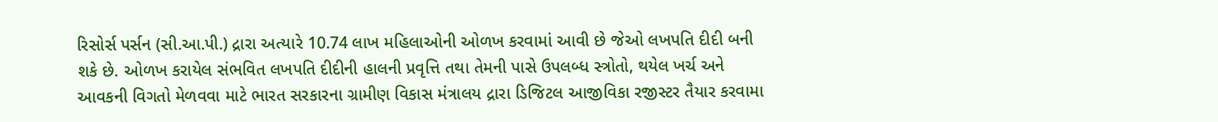રિસોર્સ પર્સન (સી.આ.પી.) દ્રારા અત્યારે 10.74 લાખ મહિલાઓની ઓળખ કરવામાં આવી છે જેઓ લખપતિ દીદી બની શકે છે. ઓળખ કરાયેલ સંભવિત લખપતિ દીદીની હાલની પ્રવૃત્તિ તથા તેમની પાસે ઉપલબ્ધ સ્ત્રોતો, થયેલ ખર્ચ અને આવકની વિગતો મેળવવા માટે ભારત સરકારના ગ્રામીણ વિકાસ મંત્રાલય દ્રારા ડિજિટલ આજીવિકા રજીસ્ટર તૈયાર કરવામા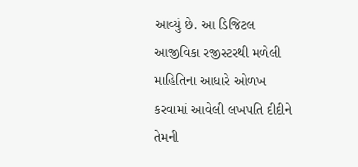આવ્યું છે. આ ડિજિટલ આજીવિકા રજીસ્ટરથી મળેલી માહિતિના આધારે ઓળખ કરવામાં આવેલી લખપતિ દીદીને તેમની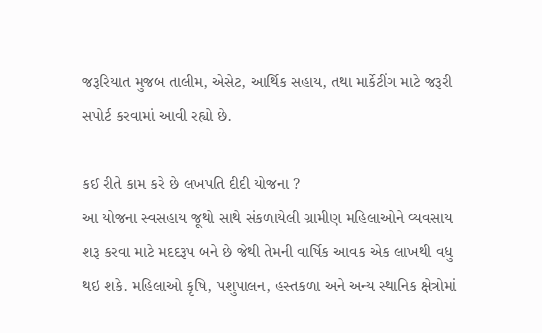જરૂરિયાત મુજબ તાલીમ, એસેટ, આર્થિક સહાય, તથા માર્કેટીંગ માટે જરૂરી સપોર્ટ કરવામાં આવી રહ્યો છે.

કઈ રીતે કામ કરે છે લખપતિ દીદી યોજના ?
આ યોજના સ્વસહાય જૂથો સાથે સંકળાયેલી ગ્રામીણ મહિલાઓને વ્યવસાય શરૂ કરવા માટે મદદરૂપ બને છે જેથી તેમની વાર્ષિક આવક એક લાખથી વધુ થઇ શકે. મહિલાઓ કૃષિ, પશુપાલન, હસ્તકળા અને અન્ય સ્થાનિક ક્ષેત્રોમાં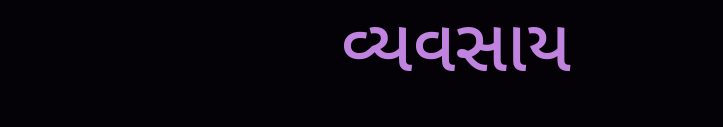વ્યવસાય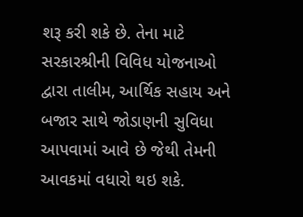શરૂ કરી શકે છે. તેના માટે સરકારશ્રીની વિવિધ યોજનાઓ દ્વારા તાલીમ, આર્થિક સહાય અને બજાર સાથે જોડાણની સુવિધા આપવામાં આવે છે જેથી તેમની આવકમાં વધારો થઇ શકે.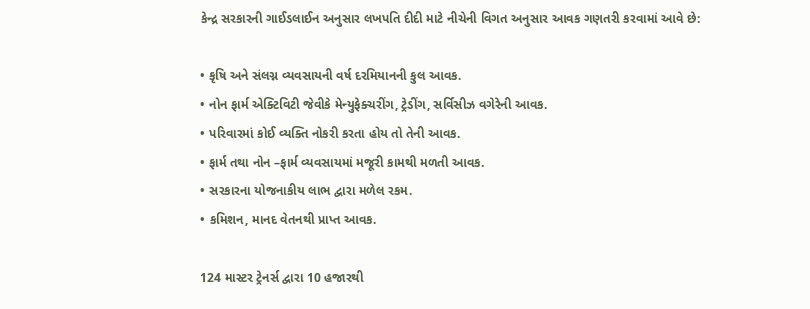કેન્દ્ર સરકારની ગાઈડલાઈન અનુસાર લખપતિ દીદી માટે નીચેની વિગત અનુસાર આવક ગણતરી કરવામાં આવે છે:

• કૃષિ અને સંલગ્ન વ્યવસાયની વર્ષ દરમિયાનની કુલ આવક.
• નોન ફાર્મ એક્ટિવિટી જેવીકે મેન્યુફેક્ચરીંગ, ટ્રેડીંગ, સર્વિસીઝ વગેરેની આવક.
• પરિવારમાં કોઈ વ્યક્તિ નોકરી કરતા હોય તો તેની આવક.
• ફાર્મ તથા નોન –ફાર્મ વ્યવસાયમાં મજૂરી કામથી મળતી આવક.
• સરકારના યોજનાકીય લાભ દ્વારા મળેલ રકમ.
• કમિશન, માનદ વેતનથી પ્રાપ્ત આવક.

124 માસ્ટર ટ્રેનર્સ દ્વારા 10 હજારથી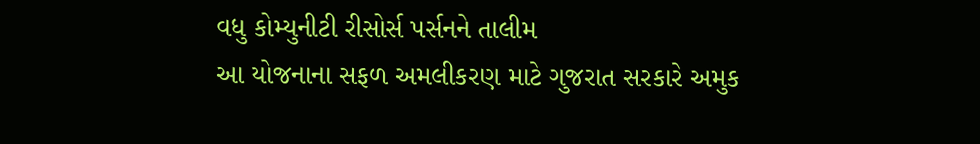વધુ કોમ્યુનીટી રીસોર્સ પર્સનને તાલીમ
આ યોજનાના સફળ અમલીકરણ માટે ગુજરાત સરકારે અમુક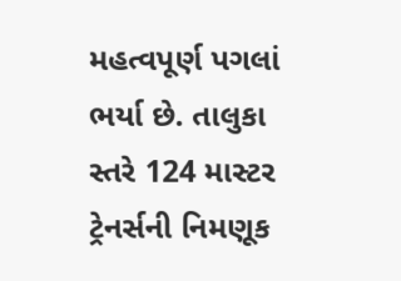મહત્વપૂર્ણ પગલાં ભર્યા છે. તાલુકા સ્તરે 124 માસ્ટર ટ્રેનર્સની નિમણૂક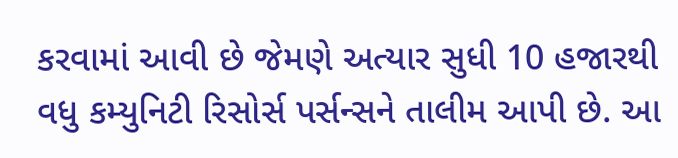કરવામાં આવી છે જેમણે અત્યાર સુધી 10 હજારથી વધુ કમ્યુનિટી રિસોર્સ પર્સન્સને તાલીમ આપી છે. આ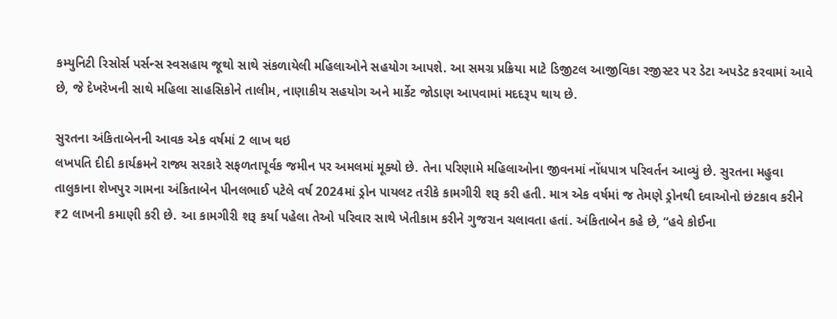કમ્યુનિટી રિસોર્સ પર્સન્સ સ્વસહાય જૂથો સાથે સંકળાયેલી મહિલાઓને સહયોગ આપશે. આ સમગ્ર પ્રક્રિયા માટે ડિજીટલ આજીવિકા રજીસ્ટર પર ડેટા અપડેટ કરવામાં આવે છે, જે દેખરેખની સાથે મહિલા સાહસિકોને તાલીમ, નાણાકીય સહયોગ અને માર્કેટ જોડાણ આપવામાં મદદરૂપ થાય છે.

સુરતના અંકિતાબેનની આવક એક વર્ષમાં 2 લાખ થઇ
લખપતિ દીદી કાર્યક્રમને રાજ્ય સરકારે સફળતાપૂર્વક જમીન પર અમલમાં મૂક્યો છે. તેના પરિણામે મહિલાઓના જીવનમાં નોંધપાત્ર પરિવર્તન આવ્યું છે. સુરતના મહુવા તાલુકાના શેખપુર ગામના અંકિતાબેન પીનલભાઈ પટેલે વર્ષ 2024માં ડ્રોન પાયલટ તરીકે કામગીરી શરૂ કરી હતી. માત્ર એક વર્ષમાં જ તેમણે ડ્રોનથી દવાઓનો છંટકાવ કરીને ₹2 લાખની કમાણી કરી છે. આ કામગીરી શરૂ કર્યા પહેલા તેઓ પરિવાર સાથે ખેતીકામ કરીને ગુજરાન ચલાવતા હતાં. અંકિતાબેન કહે છે, “હવે કોઈના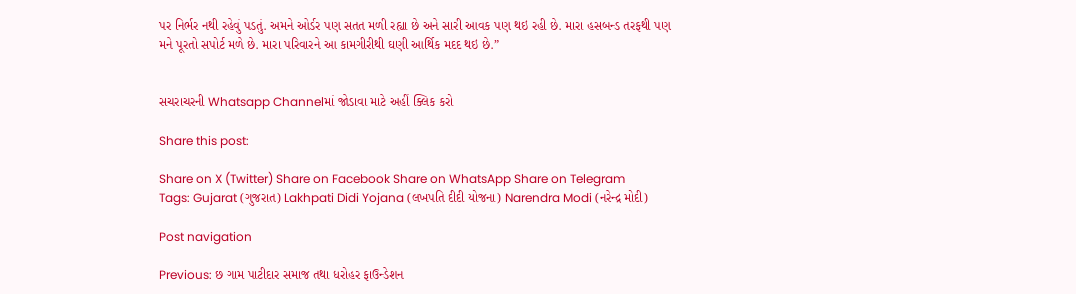પર નિર્ભર નથી રહેવું પડતું. અમને ઓર્ડર પણ સતત મળી રહ્યા છે અને સારી આવક પણ થઇ રહી છે. મારા હસબન્ડ તરફથી પણ મને પૂરતો સપોર્ટ મળે છે. મારા પરિવારને આ કામગીરીથી ઘણી આર્થિક મદદ થઇ છે.”


સચરાચરની Whatsapp Channelમાં જોડાવા માટે અહીં ક્લિક કરો

Share this post:

Share on X (Twitter) Share on Facebook Share on WhatsApp Share on Telegram
Tags: Gujarat (ગુજરાત) Lakhpati Didi Yojana (લખપતિ દીદી યોજના) Narendra Modi (નરેન્દ્ર મોદી)

Post navigation

Previous: છ ગામ પાટીદાર સમાજ તથા ધરોહર ફાઉન્ડેશન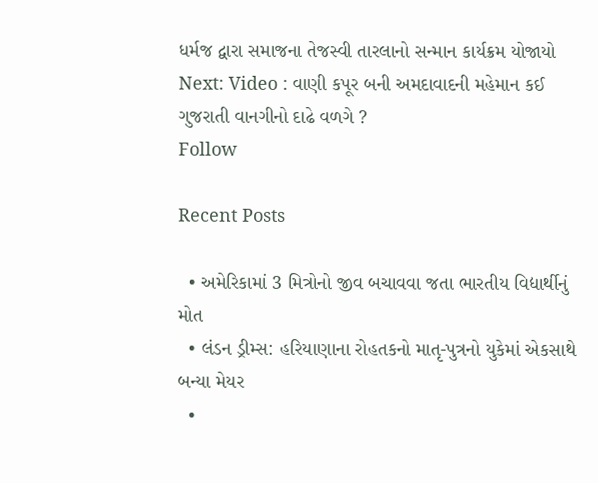ધર્મજ દ્વારા સમાજના તેજસ્વી તારલાનો સન્માન કાર્યક્રમ યોજાયો
Next: Video : વાણી કપૂર બની અમદાવાદની મહેમાન કઈ ગુજરાતી વાનગીનો દાઢે વળગે ?
Follow

Recent Posts

  • અમેરિકામાં 3 મિત્રોનો જીવ બચાવવા જતા ભારતીય વિદ્યાર્થીનું મોત
  • લંડન ડ્રીમ્સ: હરિયાણાના રોહતકનો માતૃ-પુત્રનો યુકેમાં એકસાથે બન્યા મેયર
  •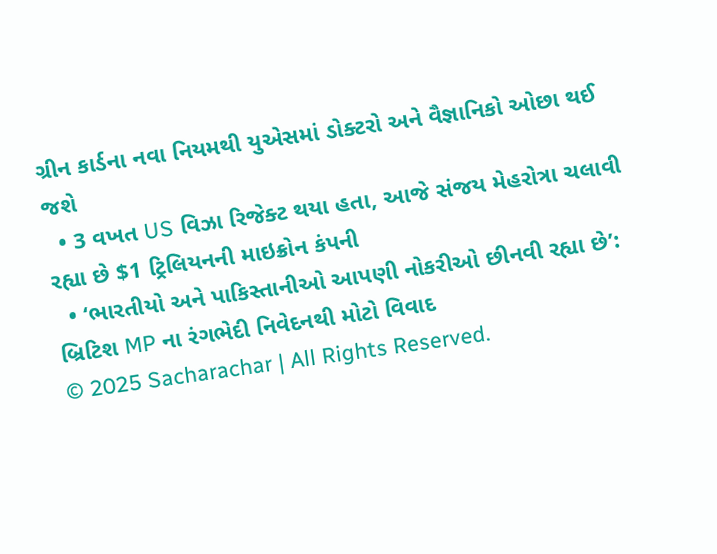ગ્રીન કાર્ડના નવા નિયમથી યુએસમાં ડોક્ટરો અને વૈજ્ઞાનિકો ઓછા થઈ જશે
  • 3 વખત US વિઝા રિજેક્ટ થયા હતા, આજે સંજય મેહરોત્રા ચલાવી રહ્યા છે $1 ટ્રિલિયનની માઇક્રોન કંપની
  • ‘ભારતીયો અને પાકિસ્તાનીઓ આપણી નોકરીઓ છીનવી રહ્યા છે’: બ્રિટિશ MP ના રંગભેદી નિવેદનથી મોટો વિવાદ
© 2025 Sacharachar | All Rights Reserved.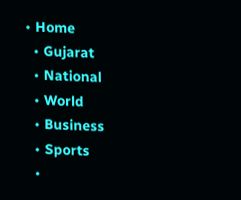• Home
  • Gujarat
  • National
  • World
  • Business
  • Sports
  •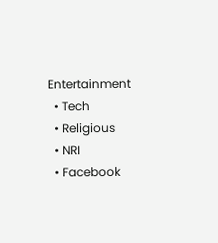Entertainment
  • Tech
  • Religious
  • NRI
  • Facebook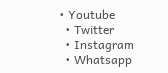• Youtube
  • Twitter
  • Instagram
  • Whatsapp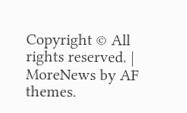Copyright © All rights reserved. | MoreNews by AF themes.